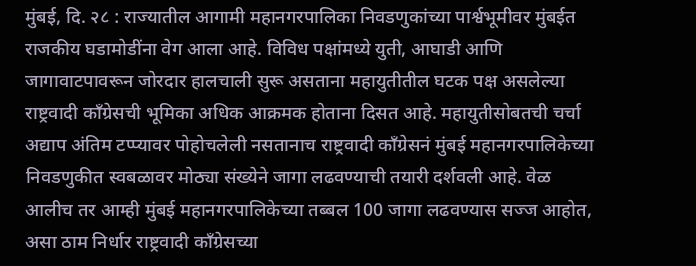मुंबई, दि. २८ : राज्यातील आगामी महानगरपालिका निवडणुकांच्या पार्श्वभूमीवर मुंबईत राजकीय घडामोडींना वेग आला आहे. विविध पक्षांमध्ये युती, आघाडी आणि जागावाटपावरून जोरदार हालचाली सुरू असताना महायुतीतील घटक पक्ष असलेल्या राष्ट्रवादी काँग्रेसची भूमिका अधिक आक्रमक होताना दिसत आहे. महायुतीसोबतची चर्चा अद्याप अंतिम टप्प्यावर पोहोचलेली नसतानाच राष्ट्रवादी काँग्रेसनं मुंबई महानगरपालिकेच्या निवडणुकीत स्वबळावर मोठ्या संख्येने जागा लढवण्याची तयारी दर्शवली आहे. वेळ आलीच तर आम्ही मुंबई महानगरपालिकेच्या तब्बल 100 जागा लढवण्यास सज्ज आहोत, असा ठाम निर्धार राष्ट्रवादी काँग्रेसच्या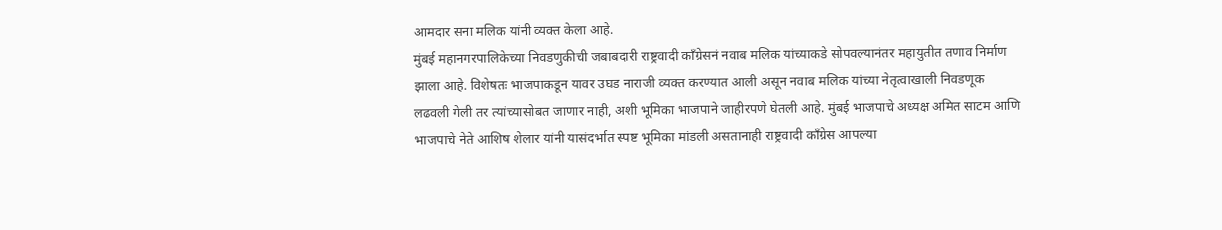आमदार सना मलिक यांनी व्यक्त केला आहे.
मुंबई महानगरपालिकेच्या निवडणुकीची जबाबदारी राष्ट्रवादी काँग्रेसनं नवाब मलिक यांच्याकडे सोपवल्यानंतर महायुतीत तणाव निर्माण झाला आहे. विशेषतः भाजपाकडून यावर उघड नाराजी व्यक्त करण्यात आली असून नवाब मलिक यांच्या नेतृत्वाखाली निवडणूक लढवली गेली तर त्यांच्यासोबत जाणार नाही, अशी भूमिका भाजपाने जाहीरपणे घेतली आहे. मुंबई भाजपाचे अध्यक्ष अमित साटम आणि भाजपाचे नेते आशिष शेलार यांनी यासंदर्भात स्पष्ट भूमिका मांडली असतानाही राष्ट्रवादी काँग्रेस आपल्या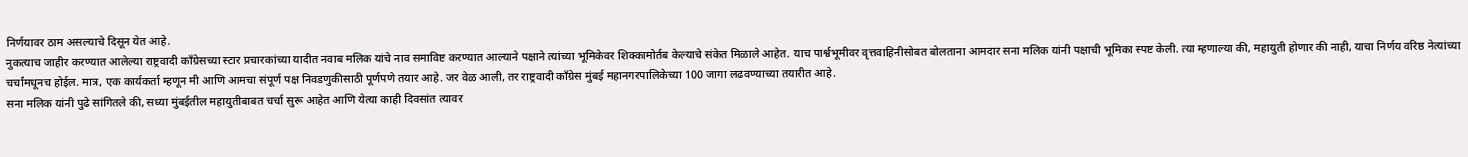निर्णयावर ठाम असल्याचे दिसून येत आहे.
नुकत्याच जाहीर करण्यात आलेल्या राष्ट्रवादी काँग्रेसच्या स्टार प्रचारकांच्या यादीत नवाब मलिक यांचे नाव समाविष्ट करण्यात आल्याने पक्षाने त्यांच्या भूमिकेवर शिक्कामोर्तब केल्याचे संकेत मिळाले आहेत. याच पार्श्वभूमीवर वृत्तवाहिनीसोबत बोलताना आमदार सना मलिक यांनी पक्षाची भूमिका स्पष्ट केली. त्या म्हणाल्या की, महायुती होणार की नाही, याचा निर्णय वरिष्ठ नेत्यांच्या चर्चांमधूनच होईल. मात्र, एक कार्यकर्ता म्हणून मी आणि आमचा संपूर्ण पक्ष निवडणुकीसाठी पूर्णपणे तयार आहे. जर वेळ आली, तर राष्ट्रवादी काँग्रेस मुंबई महानगरपालिकेच्या 100 जागा लढवण्याच्या तयारीत आहे.
सना मलिक यांनी पुढे सांगितले की, सध्या मुंबईतील महायुतीबाबत चर्चा सुरू आहेत आणि येत्या काही दिवसांत त्यावर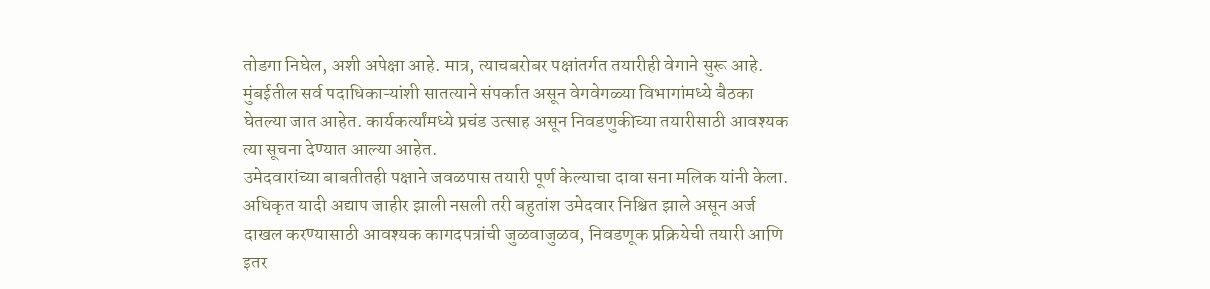तोडगा निघेल, अशी अपेक्षा आहे. मात्र, त्याचबरोबर पक्षांतर्गत तयारीही वेगाने सुरू आहे. मुंबईतील सर्व पदाधिकाऱ्यांशी सातत्याने संपर्कात असून वेगवेगळ्या विभागांमध्ये बैठका घेतल्या जात आहेत. कार्यकर्त्यांमध्ये प्रचंड उत्साह असून निवडणुकीच्या तयारीसाठी आवश्यक त्या सूचना देण्यात आल्या आहेत.
उमेदवारांच्या बाबतीतही पक्षाने जवळपास तयारी पूर्ण केल्याचा दावा सना मलिक यांनी केला. अधिकृत यादी अद्याप जाहीर झाली नसली तरी बहुतांश उमेदवार निश्चित झाले असून अर्ज दाखल करण्यासाठी आवश्यक कागदपत्रांची जुळवाजुळव, निवडणूक प्रक्रियेची तयारी आणि इतर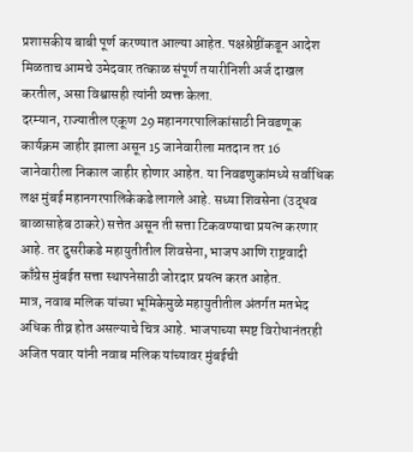प्रशासकीय बाबी पूर्ण करण्यात आल्या आहेत. पक्षश्रेष्ठींकडून आदेश मिळताच आमचे उमेदवार तत्काळ संपूर्ण तयारीनिशी अर्ज दाखल करतील, असा विश्वासही त्यांनी व्यक्त केला.
दरम्यान, राज्यातील एकूण 29 महानगरपालिकांसाठी निवडणूक कार्यक्रम जाहीर झाला असून 15 जानेवारीला मतदान तर 16 जानेवारीला निकाल जाहीर होणार आहेत. या निवडणुकांमध्ये सर्वाधिक लक्ष मुंबई महानगरपालिकेकडे लागले आहे. सध्या शिवसेना (उद्धव बाळासाहेब ठाकरे) सत्तेत असून ती सत्ता टिकवण्याचा प्रयत्न करणार आहे. तर दुसरीकडे महायुतीतील शिवसेना, भाजप आणि राष्ट्रवादी काँग्रेस मुंबईत सत्ता स्थापनेसाठी जोरदार प्रयत्न करत आहेत.
मात्र, नवाब मलिक यांच्या भूमिकेमुळे महायुतीतील अंतर्गत मतभेद अधिक तीव्र होत असल्याचे चित्र आहे. भाजपाच्या स्पष्ट विरोधानंतरही अजित पवार यांनी नवाब मलिक यांच्यावर मुंबईची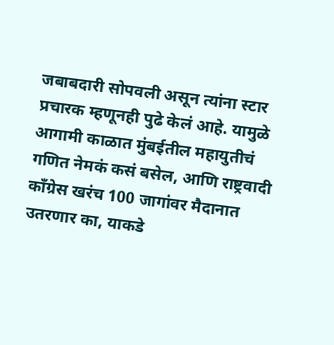जबाबदारी सोपवली असून त्यांना स्टार प्रचारक म्हणूनही पुढे केलं आहे. यामुळे आगामी काळात मुंबईतील महायुतीचं गणित नेमकं कसं बसेल, आणि राष्ट्रवादी काँग्रेस खरंच 100 जागांवर मैदानात उतरणार का, याकडे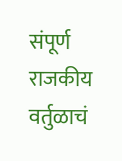संपूर्ण राजकीय वर्तुळाचं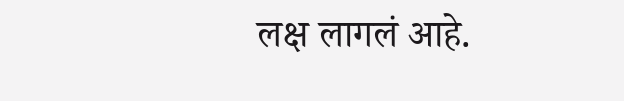लक्ष लागलं आहे.